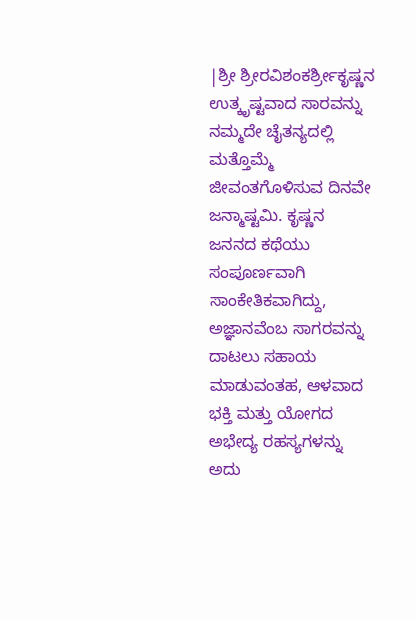|ಶ್ರೀ ಶ್ರೀರವಿಶಂಕರ್ಶ್ರೀಕೃಷ್ಣನ ಉತ್ಕೃಷ್ಟವಾದ ಸಾರವನ್ನು ನಮ್ಮದೇ ಚೈತನ್ಯದಲ್ಲಿ ಮತ್ತೊಮ್ಮೆ ಜೀವಂತಗೊಳಿಸುವ ದಿನವೇ ಜನ್ಮಾಷ್ಟಮಿ. ಕೃಷ್ಣನ ಜನನದ ಕಥೆಯು ಸಂಪೂರ್ಣವಾಗಿ ಸಾಂಕೇತಿಕವಾಗಿದ್ದು, ಅಜ್ಞಾನವೆಂಬ ಸಾಗರವನ್ನು ದಾಟಲು ಸಹಾಯ ಮಾಡುವಂತಹ, ಆಳವಾದ ಭಕ್ತಿ ಮತ್ತು ಯೋಗದ ಅಭೇದ್ಯ ರಹಸ್ಯಗಳನ್ನು ಅದು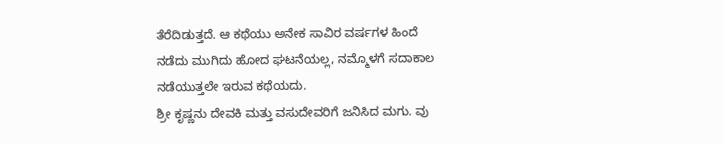ತೆರೆದಿಡುತ್ತದೆ. ಆ ಕಥೆಯು ಅನೇಕ ಸಾವಿರ ವರ್ಷಗಳ ಹಿಂದೆ ನಡೆದು ಮುಗಿದು ಹೋದ ಘಟನೆಯಲ್ಲ, ನಮ್ಮೊಳಗೆ ಸದಾಕಾಲ ನಡೆಯುತ್ತಲೇ ಇರುವ ಕಥೆಯದು.
ಶ್ರೀ ಕೃಷ್ಣನು ದೇವಕಿ ಮತ್ತು ವಸುದೇವರಿಗೆ ಜನಿಸಿದ ಮಗು. ವು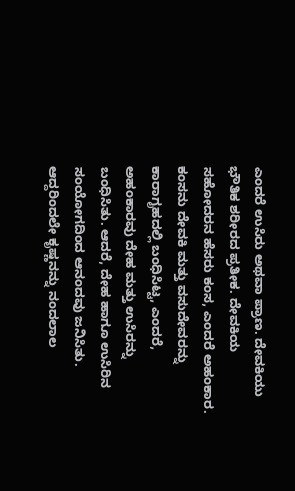ಎಂದರೆ ಉಸಿರು ಅಥವಾ ಪ್ರಾಣ. ದೇವಕಿಯು ಭೌತಿಕ ಶರೀರದ ಪ್ರತೀಕ. ದೇವಕಿಯ ಸಹೋದರನ ಹೆಸರು ಕಂಸ, ಎಂದರೆ ಅಹಂಕಾರ. ಕಂಸನು ದೇವಕಿ ಮತ್ತು ವಸುದೇವರನ್ನು ಕಾರಾಗೃಹದಲ್ಲಿ ಬಂಧಿಸಿಟ್ಟ, ಎಂದರೆ, ಅಹಂಕಾರವು ದೇಹ ಮತ್ತು ಉಸಿರನ್ನು ಬಂಧಿಸಿತು. ಆದರೆ, ದೇಹ ಹಾಗೂ ಉಸಿರಿನ ಸಂಯೋಗದಿಂದ ಆನಂದವು ಜನಿಸಿತು. ಆದ್ದರಿಂದಲೇ ಕೃಷ್ಣನನ್ನು ನಂದಲಾಲ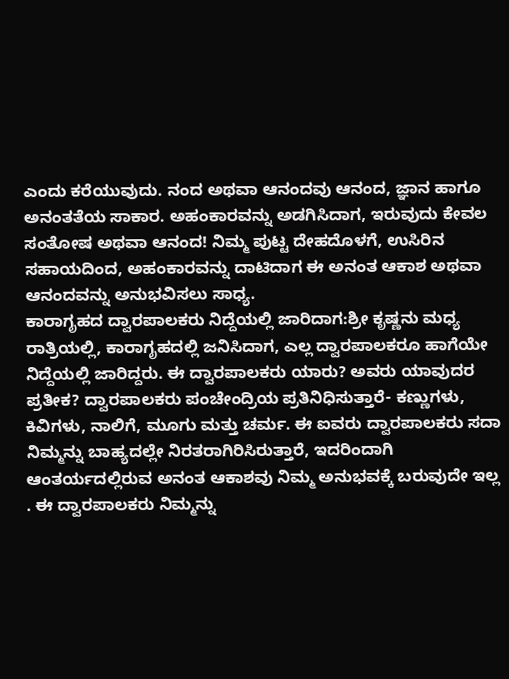ಎಂದು ಕರೆಯುವುದು. ನಂದ ಅಥವಾ ಆನಂದವು ಆನಂದ, ಜ್ಞಾನ ಹಾಗೂ ಅನಂತತೆಯ ಸಾಕಾರ. ಅಹಂಕಾರವನ್ನು ಅಡಗಿಸಿದಾಗ, ಇರುವುದು ಕೇವಲ ಸಂತೋಷ ಅಥವಾ ಆನಂದ! ನಿಮ್ಮ ಪುಟ್ಟ ದೇಹದೊಳಗೆ, ಉಸಿರಿನ ಸಹಾಯದಿಂದ, ಅಹಂಕಾರವನ್ನು ದಾಟಿದಾಗ ಈ ಅನಂತ ಆಕಾಶ ಅಥವಾ ಆನಂದವನ್ನು ಅನುಭವಿಸಲು ಸಾಧ್ಯ.
ಕಾರಾಗೃಹದ ದ್ವಾರಪಾಲಕರು ನಿದ್ದೆಯಲ್ಲಿ ಜಾರಿದಾಗ:ಶ್ರೀ ಕೃಷ್ಣನು ಮಧ್ಯ ರಾತ್ರಿಯಲ್ಲಿ, ಕಾರಾಗೃಹದಲ್ಲಿ ಜನಿಸಿದಾಗ, ಎಲ್ಲ ದ್ವಾರಪಾಲಕರೂ ಹಾಗೆಯೇ ನಿದ್ದೆಯಲ್ಲಿ ಜಾರಿದ್ದರು. ಈ ದ್ವಾರಪಾಲಕರು ಯಾರು? ಅವರು ಯಾವುದರ ಪ್ರತೀಕ? ದ್ವಾರಪಾಲಕರು ಪಂಚೇಂದ್ರಿಯ ಪ್ರತಿನಿಧಿಸುತ್ತಾರೆ- ಕಣ್ಣುಗಳು, ಕಿವಿಗಳು, ನಾಲಿಗೆ, ಮೂಗು ಮತ್ತು ಚರ್ಮ. ಈ ಐವರು ದ್ವಾರಪಾಲಕರು ಸದಾ ನಿಮ್ಮನ್ನು ಬಾಹ್ಯದಲ್ಲೇ ನಿರತರಾಗಿರಿಸಿರುತ್ತಾರೆ, ಇದರಿಂದಾಗಿ ಆಂತರ್ಯದಲ್ಲಿರುವ ಅನಂತ ಆಕಾಶವು ನಿಮ್ಮ ಅನುಭವಕ್ಕೆ ಬರುವುದೇ ಇಲ್ಲ . ಈ ದ್ವಾರಪಾಲಕರು ನಿಮ್ಮನ್ನು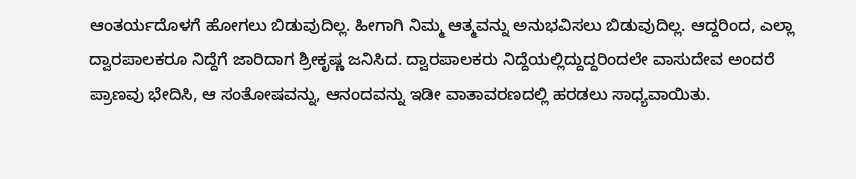ಆಂತರ್ಯದೊಳಗೆ ಹೋಗಲು ಬಿಡುವುದಿಲ್ಲ. ಹೀಗಾಗಿ ನಿಮ್ಮ ಆತ್ಮವನ್ನು ಅನುಭವಿಸಲು ಬಿಡುವುದಿಲ್ಲ. ಆದ್ದರಿಂದ, ಎಲ್ಲಾ ದ್ವಾರಪಾಲಕರೂ ನಿದ್ದೆಗೆ ಜಾರಿದಾಗ ಶ್ರೀಕೃಷ್ಣ ಜನಿಸಿದ. ದ್ವಾರಪಾಲಕರು ನಿದ್ದೆಯಲ್ಲಿದ್ದುದ್ದರಿಂದಲೇ ವಾಸುದೇವ ಅಂದರೆ ಪ್ರಾಣವು ಭೇದಿಸಿ, ಆ ಸಂತೋಷವನ್ನು, ಆನಂದವನ್ನು ಇಡೀ ವಾತಾವರಣದಲ್ಲಿ ಹರಡಲು ಸಾಧ್ಯವಾಯಿತು.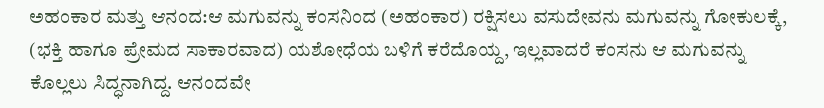ಅಹಂಕಾರ ಮತ್ತು ಆನಂದ:ಆ ಮಗುವನ್ನು ಕಂಸನಿಂದ (ಅಹಂಕಾರ) ರಕ್ಷಿಸಲು ವಸುದೇವನು ಮಗುವನ್ನು ಗೋಕುಲಕ್ಕೆ, (ಭಕ್ತಿ ಹಾಗೂ ಪ್ರೇಮದ ಸಾಕಾರವಾದ) ಯಶೋಧೆಯ ಬಳಿಗೆ ಕರೆದೊಯ್ದ, ಇಲ್ಲವಾದರೆ ಕಂಸನು ಆ ಮಗುವನ್ನು ಕೊಲ್ಲಲು ಸಿದ್ಧನಾಗಿದ್ದ. ಆನಂದವೇ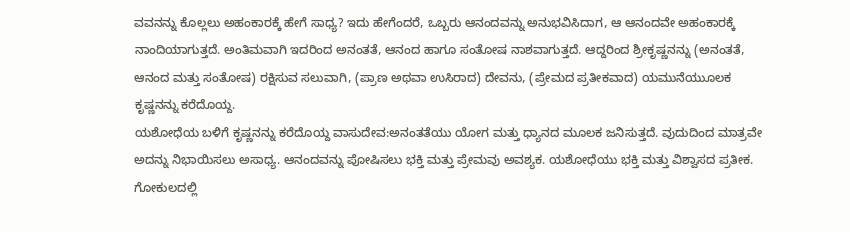ವವನನ್ನು ಕೊಲ್ಲಲು ಅಹಂಕಾರಕ್ಕೆ ಹೇಗೆ ಸಾಧ್ಯ? ಇದು ಹೇಗೆಂದರೆ, ಒಬ್ಬರು ಆನಂದವನ್ನು ಅನುಭವಿಸಿದಾಗ, ಆ ಆನಂದವೇ ಅಹಂಕಾರಕ್ಕೆ ನಾಂದಿಯಾಗುತ್ತದೆ. ಅಂತಿಮವಾಗಿ ಇದರಿಂದ ಅನಂತತೆ, ಆನಂದ ಹಾಗೂ ಸಂತೋಷ ನಾಶವಾಗುತ್ತದೆ. ಆದ್ದರಿಂದ ಶ್ರೀಕೃಷ್ಣನನ್ನು (ಅನಂತತೆ, ಆನಂದ ಮತ್ತು ಸಂತೋಷ) ರಕ್ಷಿಸುವ ಸಲುವಾಗಿ, (ಪ್ರಾಣ ಅಥವಾ ಉಸಿರಾದ) ದೇವನು, (ಪ್ರೇಮದ ಪ್ರತೀಕವಾದ) ಯಮುನೆಯುೂಲಕ ಕೃಷ್ಣನನ್ನು ಕರೆದೊಯ್ದ.
ಯಶೋಧೆಯ ಬಳಿಗೆ ಕೃಷ್ಣನನ್ನು ಕರೆದೊಯ್ದ ವಾಸುದೇವ:ಅನಂತತೆಯು ಯೋಗ ಮತ್ತು ಧ್ಯಾನದ ಮೂಲಕ ಜನಿಸುತ್ತದೆ. ವುದುದಿಂದ ಮಾತ್ರವೇ ಅದನ್ನು ನಿಭಾಯಿಸಲು ಅಸಾಧ್ಯ. ಆನಂದವನ್ನು ಪೋಷಿಸಲು ಭಕ್ತಿ ಮತ್ತು ಪ್ರೇಮವು ಅವಶ್ಯಕ. ಯಶೋಧೆಯು ಭಕ್ತಿ ಮತ್ತು ವಿಶ್ವಾಸದ ಪ್ರತೀಕ. ಗೋಕುಲದಲ್ಲಿ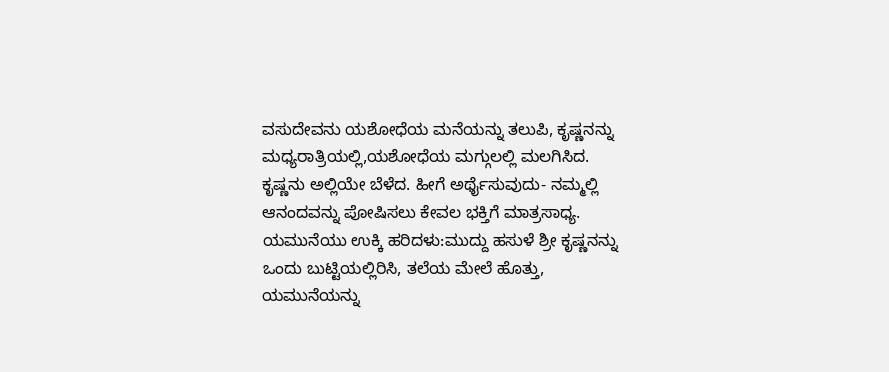ವಸುದೇವನು ಯಶೋಧೆಯ ಮನೆಯನ್ನು ತಲುಪಿ, ಕೃಷ್ಣನನ್ನು ಮಧ್ಯರಾತ್ರಿಯಲ್ಲಿ,ಯಶೋಧೆಯ ಮಗ್ಗುಲಲ್ಲಿ ಮಲಗಿಸಿದ. ಕೃಷ್ಣನು ಅಲ್ಲಿಯೇ ಬೆಳೆದ. ಹೀಗೆ ಅರ್ಥೈಸುವುದು- ನಮ್ಮಲ್ಲಿ ಆನಂದವನ್ನು ಪೋಷಿಸಲು ಕೇವಲ ಭಕ್ತಿಗೆ ಮಾತ್ರಸಾಧ್ಯ.
ಯಮುನೆಯು ಉಕ್ಕಿ ಹರಿದಳು:ಮುದ್ದು ಹಸುಳೆ ಶ್ರೀ ಕೃಷ್ಣನನ್ನು ಒಂದು ಬುಟ್ಟಿಯಲ್ಲಿರಿಸಿ, ತಲೆಯ ಮೇಲೆ ಹೊತ್ತು, ಯಮುನೆಯನ್ನು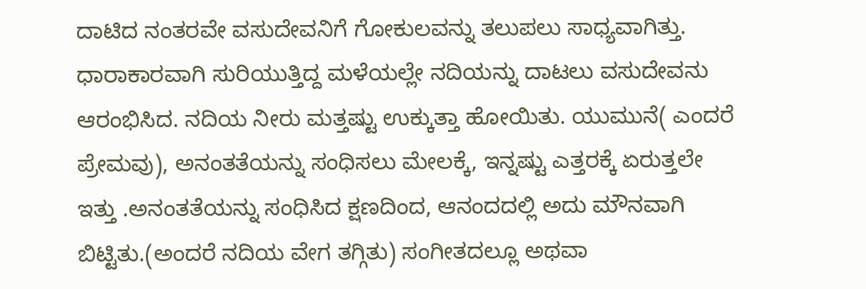ದಾಟಿದ ನಂತರವೇ ವಸುದೇವನಿಗೆ ಗೋಕುಲವನ್ನು ತಲುಪಲು ಸಾಧ್ಯವಾಗಿತ್ತು. ಧಾರಾಕಾರವಾಗಿ ಸುರಿಯುತ್ತಿದ್ದ ಮಳೆಯಲ್ಲೇ ನದಿಯನ್ನು ದಾಟಲು ವಸುದೇವನು ಆರಂಭಿಸಿದ. ನದಿಯ ನೀರು ಮತ್ತಷ್ಟು ಉಕ್ಕುತ್ತಾ ಹೋಯಿತು. ಯುಮುನೆ( ಎಂದರೆ ಪ್ರೇಮವು), ಅನಂತತೆಯನ್ನು ಸಂಧಿಸಲು ಮೇಲಕ್ಕೆ, ಇನ್ನಷ್ಟು ಎತ್ತರಕ್ಕೆ ಏರುತ್ತಲೇ ಇತ್ತು .ಅನಂತತೆಯನ್ನು ಸಂಧಿಸಿದ ಕ್ಷಣದಿಂದ, ಆನಂದದಲ್ಲಿ ಅದು ಮೌನವಾಗಿ ಬಿಟ್ಟಿತು.(ಅಂದರೆ ನದಿಯ ವೇಗ ತಗ್ಗಿತು) ಸಂಗೀತದಲ್ಲೂ ಅಥವಾ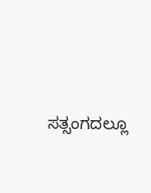ಸತ್ಸಂಗದಲ್ಲೂ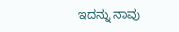ಇದನ್ನು ನಾವು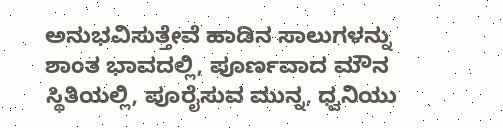ಅನುಭವಿಸುತ್ತೇವೆ ಹಾಡಿನ ಸಾಲುಗಳನ್ನು ಶಾಂತ ಭಾವದಲ್ಲಿ, ಪೂರ್ಣವಾದ ಮೌನ ಸ್ಥಿತಿಯಲ್ಲಿ, ಪೂರೈಸುವ ಮುನ್ನ, ಧ್ವನಿಯು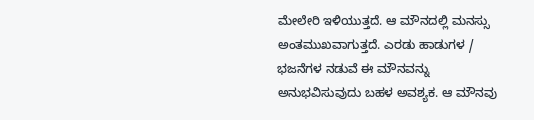ಮೇಲೇರಿ ಇಳಿಯುತ್ತದೆ. ಆ ಮೌನದಲ್ಲಿ ಮನಸ್ಸು ಅಂತಮುಖವಾಗುತ್ತದೆ. ಎರಡು ಹಾಡುಗಳ / ಭಜನೆಗಳ ನಡುವೆ ಈ ಮೌನವನ್ನು ಅನುಭವಿಸುವುದು ಬಹಳ ಅವಶ್ಯಕ. ಆ ಮೌನವು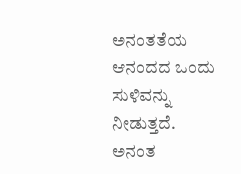ಅನಂತತೆಯ ಆನಂದದ ಒಂದು ಸುಳಿವನ್ನು ನೀಡುತ್ತದೆ. ಅನಂತ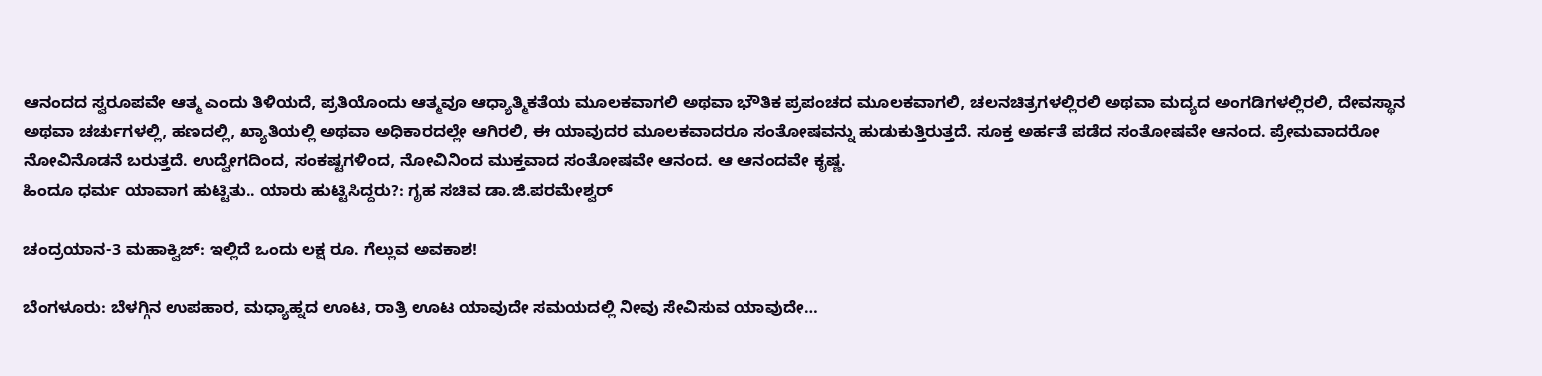ಆನಂದದ ಸ್ವರೂಪವೇ ಆತ್ಮ ಎಂದು ತಿಳಿಯದೆ, ಪ್ರತಿಯೊಂದು ಆತ್ಮವೂ ಆಧ್ಯಾತ್ಮಿಕತೆಯ ಮೂಲಕವಾಗಲಿ ಅಥವಾ ಭೌತಿಕ ಪ್ರಪಂಚದ ಮೂಲಕವಾಗಲಿ, ಚಲನಚಿತ್ರಗಳಲ್ಲಿರಲಿ ಅಥವಾ ಮದ್ಯದ ಅಂಗಡಿಗಳಲ್ಲಿರಲಿ, ದೇವಸ್ಥಾನ ಅಥವಾ ಚರ್ಚುಗಳಲ್ಲಿ, ಹಣದಲ್ಲಿ, ಖ್ಯಾತಿಯಲ್ಲಿ ಅಥವಾ ಅಧಿಕಾರದಲ್ಲೇ ಆಗಿರಲಿ, ಈ ಯಾವುದರ ಮೂಲಕವಾದರೂ ಸಂತೋಷವನ್ನು ಹುಡುಕುತ್ತಿರುತ್ತದೆ. ಸೂಕ್ತ ಅರ್ಹತೆ ಪಡೆದ ಸಂತೋಷವೇ ಆನಂದ. ಪ್ರೇಮವಾದರೋ ನೋವಿನೊಡನೆ ಬರುತ್ತದೆ. ಉದ್ವೇಗದಿಂದ, ಸಂಕಷ್ಟಗಳಿಂದ, ನೋವಿನಿಂದ ಮುಕ್ತವಾದ ಸಂತೋಷವೇ ಆನಂದ. ಆ ಆನಂದವೇ ಕೃಷ್ಣ.
ಹಿಂದೂ ಧರ್ಮ ಯಾವಾಗ ಹುಟ್ಟಿತು‌‌‌.. ಯಾರು ಹುಟ್ಟಿಸಿದ್ದರು?: ಗೃಹ ಸಚಿವ ಡಾ.ಜಿ.ಪರಮೇಶ್ವರ್

ಚಂದ್ರಯಾನ-3 ಮಹಾಕ್ವಿಜ್: ಇಲ್ಲಿದೆ ಒಂದು ಲಕ್ಷ ರೂ. ಗೆಲ್ಲುವ ಅವಕಾಶ!

ಬೆಂಗಳೂರು: ಬೆಳಗ್ಗಿನ ಉಪಹಾರ, ಮಧ್ಯಾಹ್ನದ ಊಟ, ರಾತ್ರಿ ಊಟ ಯಾವುದೇ ಸಮಯದಲ್ಲಿ ನೀವು ಸೇವಿಸುವ ಯಾವುದೇ…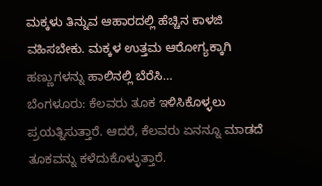ಮಕ್ಕಳು ತಿನ್ನುವ ಆಹಾರದಲ್ಲಿ ಹೆಚ್ಚಿನ ಕಾಳಜಿ ವಹಿಸಬೇಕು. ಮಕ್ಕಳ ಉತ್ತಮ ಆರೋಗ್ಯಕ್ಕಾಗಿ ಹಣ್ಣುಗಳನ್ನು ಹಾಲಿನಲ್ಲಿ ಬೆರೆಸಿ…
ಬೆಂಗಳೂರು: ಕೆಲವರು ತೂಕ ಇಳಿಸಿಕೊಳ್ಳಲು ಪ್ರಯತ್ನಿಸುತ್ತಾರೆ. ಆದರೆ, ಕೆಲವರು ಏನನ್ನೂ ಮಾಡದೆ ತೂಕವನ್ನು ಕಳೆದುಕೊಳ್ಳುತ್ತಾರೆ.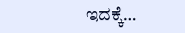ಇದಕ್ಕೆ…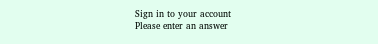Sign in to your account
Please enter an answer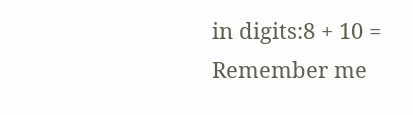in digits:8 + 10 =
Remember me